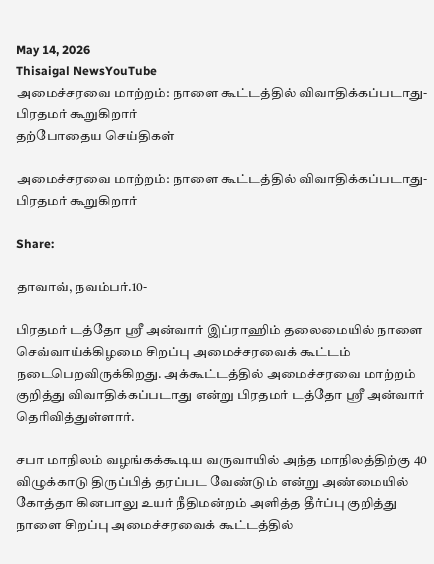May 14, 2026
Thisaigal NewsYouTube
அமைச்சரவை மாற்றம்: நாளை கூட்டத்தில் விவாதிக்கப்படாது- பிரதமர் கூறுகிறார்
தற்போதைய செய்திகள்

அமைச்சரவை மாற்றம்: நாளை கூட்டத்தில் விவாதிக்கப்படாது- பிரதமர் கூறுகிறார்

Share:

தாவாவ், நவம்பர்.10-

பிரதமர் டத்தோ ஶ்ரீ அன்வார் இப்ராஹிம் தலைமையில் நாளை செவ்வாய்க்கிழமை சிறப்பு அமைச்சரவைக் கூட்டம் நடைபெறவிருக்கிறது. அக்கூட்டத்தில் அமைச்சரவை மாற்றம் குறித்து விவாதிக்கப்படாது என்று பிரதமர் டத்தோ ஶ்ரீ அன்வார் தெரிவித்துள்ளார்.

சபா மாநிலம் வழங்கக்கூடிய வருவாயில் அந்த மாநிலத்திற்கு 40 விழுக்காடு திருப்பித் தரப்பட வேண்டும் என்று அண்மையில் கோத்தா கினபாலு உயர் நீதிமன்றம் அளித்த தீர்ப்பு குறித்து நாளை சிறப்பு அமைச்சரவைக் கூட்டத்தில்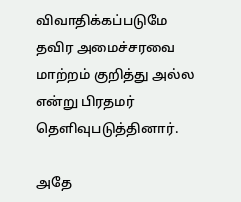விவாதிக்கப்படுமே தவிர அமைச்சரவை மாற்றம் குறித்து அல்ல என்று பிரதமர் தெளிவுபடுத்தினார்.

அதே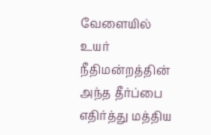வேளையில் உயர் நீதிமன்றத்தின் அந்த தீர்ப்பை எதிர்த்து மத்திய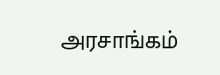அரசாங்கம்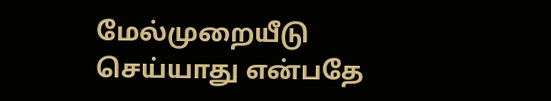மேல்முறையீடு செய்யாது என்பதே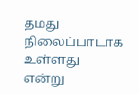தமது நிலைப்பாடாக உள்ளது என்று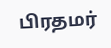பிரதமர்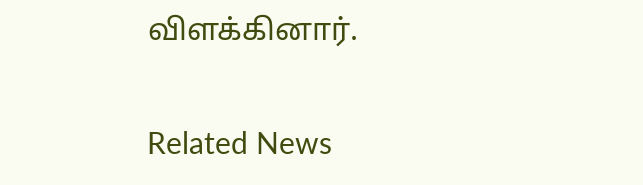விளக்கினார்.

Related News